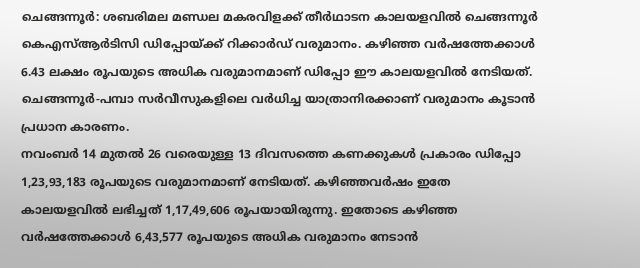ചെങ്ങന്നൂർ: ശബരിമല മണ്ഡല മകരവിളക്ക് തീർഥാടന കാലയളവിൽ ചെങ്ങന്നൂർ കെഎസ്ആർടിസി ഡിപ്പോയ്ക്ക് റിക്കാർഡ് വരുമാനം. കഴിഞ്ഞ വർഷത്തേക്കാൾ 6.43 ലക്ഷം രൂപയുടെ അധിക വരുമാനമാണ് ഡിപ്പോ ഈ കാലയളവിൽ നേടിയത്. ചെങ്ങന്നൂർ-പമ്പാ സർവീസുകളിലെ വർധിച്ച യാത്രാനിരക്കാണ് വരുമാനം കൂടാൻ പ്രധാന കാരണം.
നവംബർ 14 മുതൽ 26 വരെയുള്ള 13 ദിവസത്തെ കണക്കുകൾ പ്രകാരം ഡിപ്പോ 1,23,93,183 രൂപയുടെ വരുമാനമാണ് നേടിയത്. കഴിഞ്ഞവർഷം ഇതേ കാലയളവിൽ ലഭിച്ചത് 1,17,49,606 രൂപയായിരുന്നു. ഇതോടെ കഴിഞ്ഞ വർഷത്തേക്കാൾ 6,43,577 രൂപയുടെ അധിക വരുമാനം നേടാൻ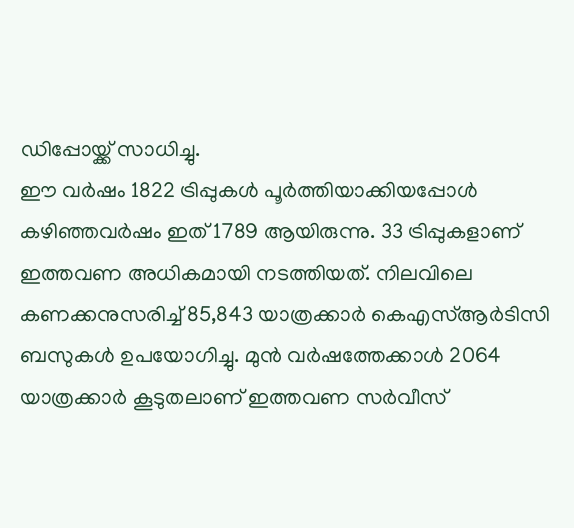ഡിപ്പോയ്ക്ക് സാധിച്ചു.
ഈ വർഷം 1822 ട്രിപ്പുകൾ പൂർത്തിയാക്കിയപ്പോൾ കഴിഞ്ഞവർഷം ഇത് 1789 ആയിരുന്നു. 33 ട്രിപ്പുകളാണ് ഇത്തവണ അധികമായി നടത്തിയത്. നിലവിലെ കണക്കനുസരിച്ച് 85,843 യാത്രക്കാർ കെഎസ്ആർടിസി ബസുകൾ ഉപയോഗിച്ചു. മുൻ വർഷത്തേക്കാൾ 2064 യാത്രക്കാർ കൂടുതലാണ് ഇത്തവണ സർവീസ്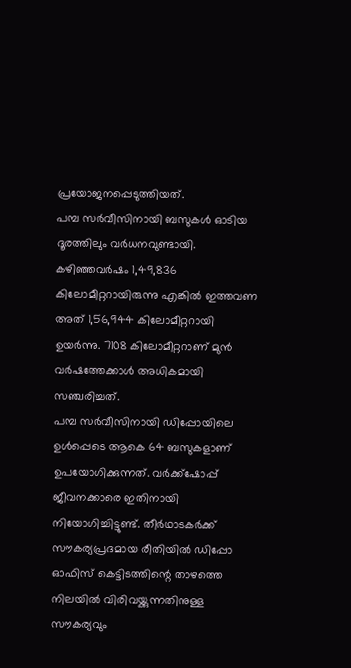പ്രയോജനപ്പെടുത്തിയത്.
പമ്പ സർവീസിനായി ബസുകൾ ഓടിയ ദൂരത്തിലും വർധനവുണ്ടായി. കഴിഞ്ഞവർഷം 1,49,836 കിലോമീറ്ററായിരുന്നു എങ്കിൽ ഇത്തവണ അത് 1,56,944 കിലോമീറ്ററായി ഉയർന്നു. 7108 കിലോമീറ്ററാണ് മുൻ വർഷത്തേക്കാൾ അധികമായി സഞ്ചരിച്ചത്.
പമ്പ സർവീസിനായി ഡിപ്പോയിലെ ഉൾപ്പെടെ ആകെ 64 ബസുകളാണ് ഉപയോഗിക്കുന്നത്. വർക്ക്ഷോപ്പ് ജീവനക്കാരെ ഇതിനായി നിയോഗിച്ചിട്ടുണ്ട്. തീർഥാടകർക്ക് സൗകര്യപ്രദമായ രീതിയിൽ ഡിപ്പോ ഓഫിസ് കെട്ടിടത്തിന്റെ താഴത്തെ നിലയിൽ വിരിവയ്ക്കുന്നതിനുള്ള സൗകര്യവും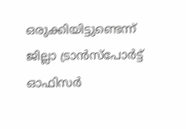ഒരുക്കിയിട്ടുണ്ടെന്ന് ജില്ലാ ട്രാൻസ്പോർട്ട് ഓഫിസർ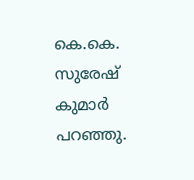കെ.കെ. സുരേഷ് കുമാർ പറഞ്ഞു.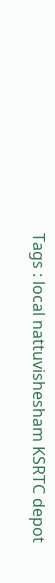Tags : local nattuvishesham KSRTC depot